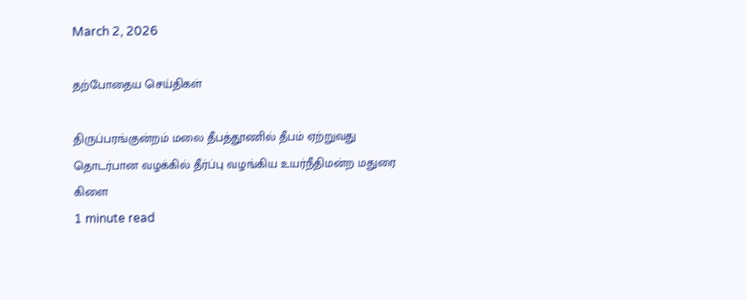March 2, 2026

தற்போதைய செய்திகள்

திருப்பரங்குன்றம் மலை தீபத்தூணில் தீபம் ஏற்றுவது தொடர்பான வழக்கில் தீர்ப்பு வழங்கிய உயர்நீதிமன்ற மதுரை கிளை
1 minute read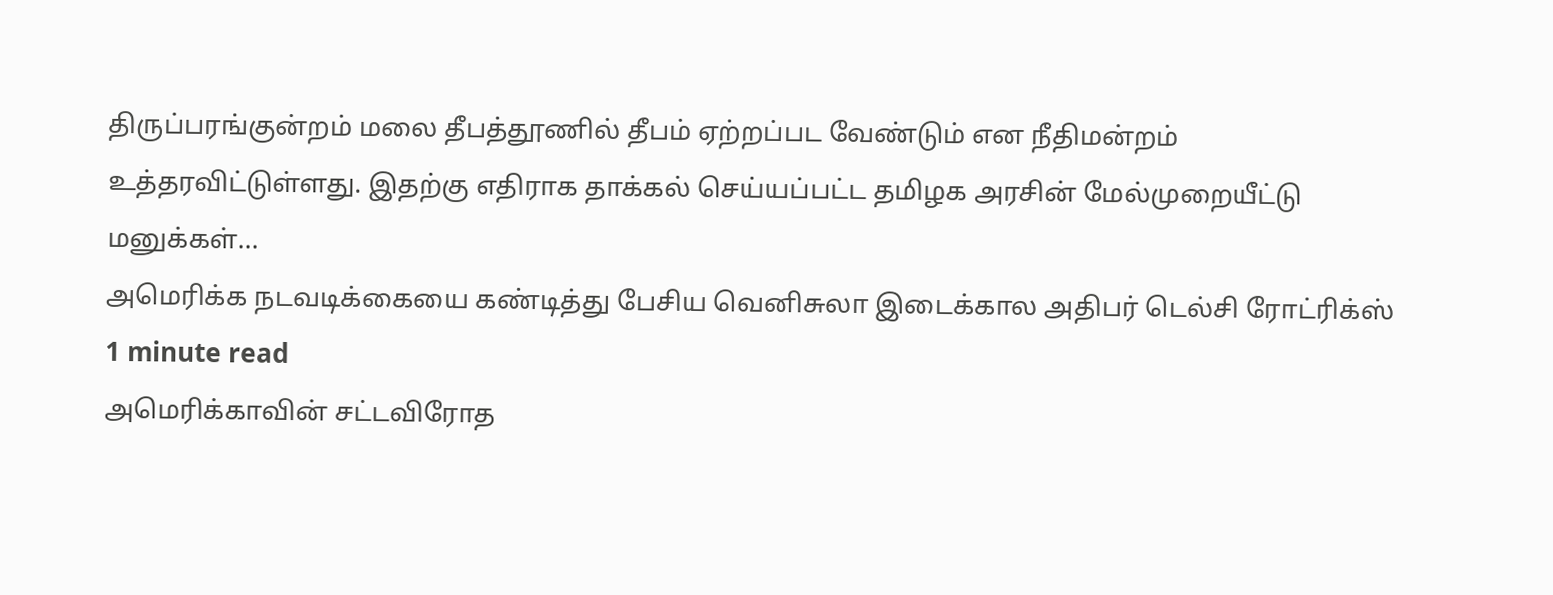திருப்பரங்குன்றம் மலை தீபத்தூணில் தீபம் ஏற்றப்பட வேண்டும் என நீதிமன்றம் உத்தரவிட்டுள்ளது. இதற்கு எதிராக தாக்கல் செய்யப்பட்ட தமிழக அரசின் மேல்முறையீட்டு மனுக்கள்...
அமெரிக்க நடவடிக்கையை கண்டித்து பேசிய வெனிசுலா இடைக்கால அதிபர் டெல்சி ரோட்ரிக்ஸ்
1 minute read
அமெரிக்காவின் சட்டவிரோத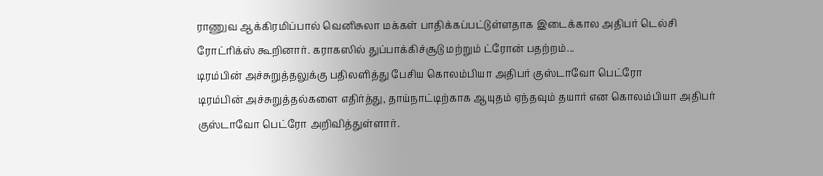ராணுவ ஆக்கிரமிப்பால் வெனிசுலா மக்கள் பாதிக்கப்பட்டுள்ளதாக இடைக்கால அதிபர் டெல்சி ரோட்ரிக்ஸ் கூறினார். கராகஸில் துப்பாக்கிச்சூடு மற்றும் ட்ரோன் பதற்றம்...
டிரம்பின் அச்சுறுத்தலுக்கு பதிலளித்து பேசிய கொலம்பியா அதிபர் குஸ்டாவோ பெட்ரோ
டிரம்பின் அச்சுறுத்தல்களை எதிர்த்து, தாய்நாட்டிற்காக ஆயுதம் ஏந்தவும் தயார் என கொலம்பியா அதிபர் குஸ்டாவோ பெட்ரோ அறிவித்துள்ளார்.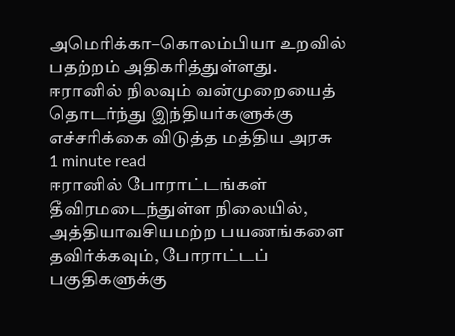அமெரிக்கா–கொலம்பியா உறவில் பதற்றம் அதிகரித்துள்ளது.
ஈரானில் நிலவும் வன்முறையைத் தொடர்ந்து இந்தியர்களுக்கு எச்சரிக்கை விடுத்த மத்திய அரசு
1 minute read
ஈரானில் போராட்டங்கள் தீவிரமடைந்துள்ள நிலையில், அத்தியாவசியமற்ற பயணங்களை தவிர்க்கவும், போராட்டப் பகுதிகளுக்கு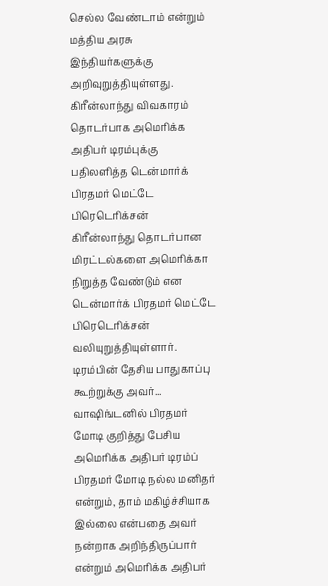செல்ல வேண்டாம் என்றும் மத்திய அரசு இந்தியர்களுக்கு அறிவுறுத்தியுள்ளது.
கிரீன்லாந்து விவகாரம் தொடர்பாக அமெரிக்க அதிபர் டிரம்புக்கு பதிலளித்த டென்மார்க் பிரதமர் மெட்டே பிரெடெரிக்சன்
கிரீன்லாந்து தொடர்பான மிரட்டல்களை அமெரிக்கா நிறுத்த வேண்டும் என டென்மார்க் பிரதமர் மெட்டே பிரெடெரிக்சன் வலியுறுத்தியுள்ளார். டிரம்பின் தேசிய பாதுகாப்பு கூற்றுக்கு அவர்...
வாஷிங்டனில் பிரதமர் மோடி குறித்து பேசிய அமெரிக்க அதிபர் டிரம்ப்
பிரதமர் மோடி நல்ல மனிதர் என்றும், தாம் மகிழ்ச்சியாக இல்லை என்பதை அவர் நன்றாக அறிந்திருப்பார் என்றும் அமெரிக்க அதிபர்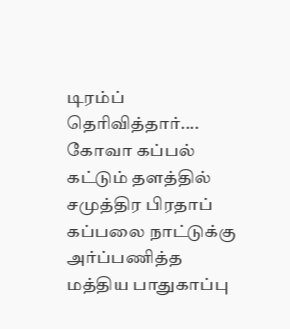டிரம்ப் தெரிவித்தார்....
கோவா கப்பல் கட்டும் தளத்தில் சமுத்திர பிரதாப் கப்பலை நாட்டுக்கு அர்ப்பணித்த மத்திய பாதுகாப்பு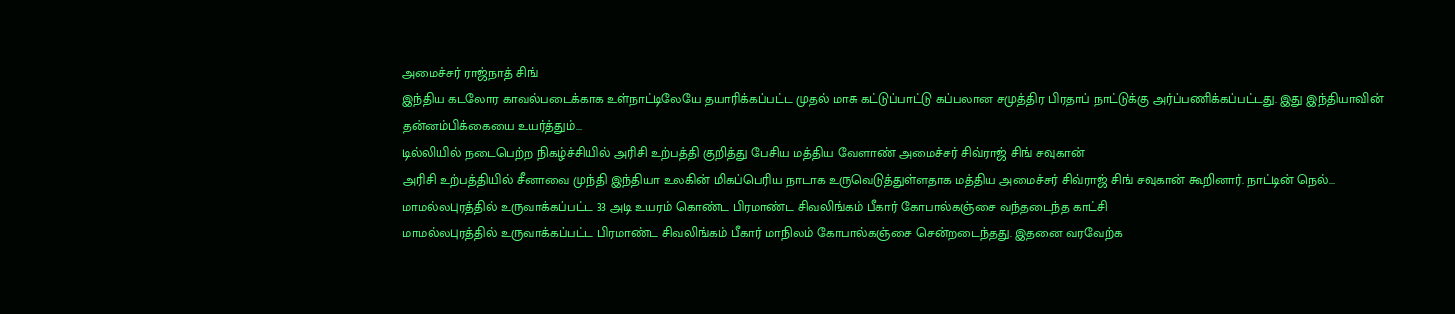அமைச்சர் ராஜ்நாத் சிங்
இந்திய கடலோர காவல்படைக்காக உள்நாட்டிலேயே தயாரிக்கப்பட்ட முதல் மாசு கட்டுப்பாட்டு கப்பலான சமுத்திர பிரதாப் நாட்டுக்கு அர்ப்பணிக்கப்பட்டது. இது இந்தியாவின் தன்னம்பிக்கையை உயர்த்தும்...
டில்லியில் நடைபெற்ற நிகழ்ச்சியில் அரிசி உற்பத்தி குறித்து பேசிய மத்திய வேளாண் அமைச்சர் சிவ்ராஜ் சிங் சவுகான்
அரிசி உற்பத்தியில் சீனாவை முந்தி இந்தியா உலகின் மிகப்பெரிய நாடாக உருவெடுத்துள்ளதாக மத்திய அமைச்சர் சிவ்ராஜ் சிங் சவுகான் கூறினார். நாட்டின் நெல்...
மாமல்லபுரத்தில் உருவாக்கப்பட்ட 33 அடி உயரம் கொண்ட பிரமாண்ட சிவலிங்கம் பீகார் கோபால்கஞ்சை வந்தடைந்த காட்சி
மாமல்லபுரத்தில் உருவாக்கப்பட்ட பிரமாண்ட சிவலிங்கம் பீகார் மாநிலம் கோபால்கஞ்சை சென்றடைந்தது. இதனை வரவேற்க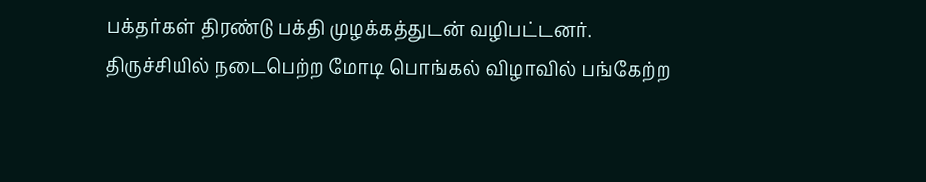பக்தர்கள் திரண்டு பக்தி முழக்கத்துடன் வழிபட்டனர்.
திருச்சியில் நடைபெற்ற மோடி பொங்கல் விழாவில் பங்கேற்ற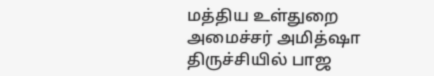மத்திய உள்துறை அமைச்சர் அமித்ஷா
திருச்சியில் பாஜ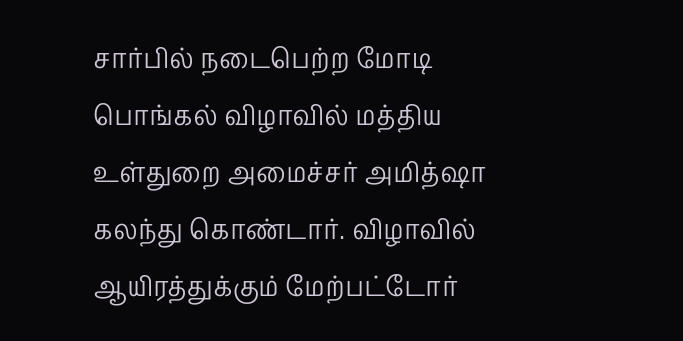சார்பில் நடைபெற்ற மோடி பொங்கல் விழாவில் மத்திய உள்துறை அமைச்சர் அமித்ஷா கலந்து கொண்டார். விழாவில் ஆயிரத்துக்கும் மேற்பட்டோர்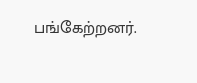பங்கேற்றனர்.